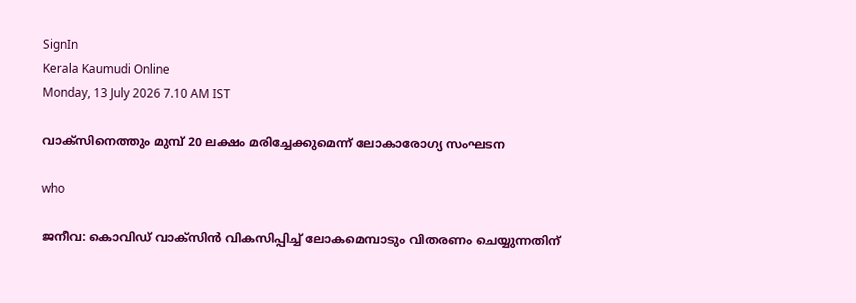SignIn
Kerala Kaumudi Online
Monday, 13 July 2026 7.10 AM IST

വാക്സിനെത്തും മുമ്പ് 20 ലക്ഷം മരിച്ചേക്കുമെന്ന് ലോകാരോഗ്യ സംഘടന

who

ജനീവ: കൊവിഡ് വാക്‌സിൻ വികസിപ്പിച്ച് ലോകമെമ്പാടും വിതരണം ചെയ്യുന്നതിന്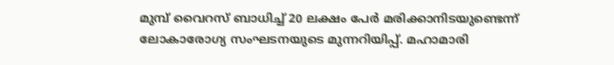മുമ്പ് വൈറസ് ബാധിച്ച് 20 ലക്ഷം പേർ മരിക്കാനിടയുണ്ടെന്ന് ലോകാരോഗ്യ സംഘടനയുടെ മുന്നറിയിപ്പ്. മഹാമാരി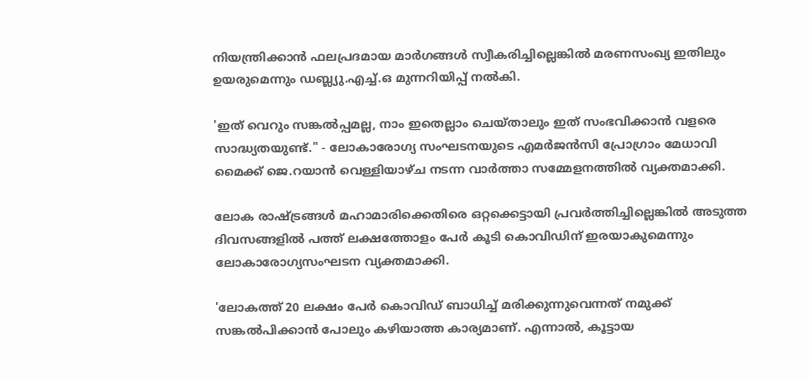നിയന്ത്രിക്കാൻ ഫലപ്രദമായ മാർഗങ്ങൾ സ്വീകരിച്ചില്ലെങ്കിൽ മരണസംഖ്യ ഇതിലും ഉയരുമെന്നും ഡബ്ല്യു.എച്ച്.ഒ മുന്നറിയിപ്പ് നൽകി.

'ഇത് വെറും സങ്കൽപ്പമല്ല, നാം ഇതെല്ലാം ചെയ്താലും ഇത് സംഭവിക്കാൻ വളരെ സാദ്ധ്യതയുണ്ട്." - ലോകാരോഗ്യ സംഘടനയുടെ എമർജൻസി പ്രോഗ്രാം മേധാവി മൈക്ക് ജെ.റയാൻ വെള്ളിയാഴ്ച നടന്ന വാർത്താ സമ്മേളനത്തിൽ വ്യക്തമാക്കി.

ലോക രാഷ്ട്രങ്ങൾ മഹാമാരിക്കെതിരെ ഒറ്റക്കെട്ടായി പ്രവർത്തിച്ചില്ലെങ്കിൽ അടുത്ത ദിവസങ്ങളിൽ പത്ത് ലക്ഷത്തോളം പേർ കൂടി കൊവിഡിന് ഇരയാകുമെന്നും ലോകാരോഗ്യസംഘടന വ്യക്തമാക്കി.

'ലോകത്ത് 20 ലക്ഷം പേർ കൊവിഡ് ബാധിച്ച് മരിക്കുന്നുവെന്നത് നമുക്ക് സങ്കൽപിക്കാൻ പോലും കഴിയാത്ത കാര്യമാണ്. എന്നാൽ, കൂട്ടായ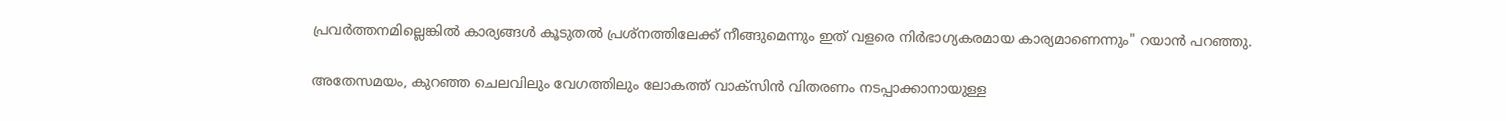പ്രവർത്തനമില്ലെങ്കിൽ കാര്യങ്ങൾ കൂടുതൽ പ്രശ്നത്തിലേക്ക് നീങ്ങുമെന്നും ഇത് വളരെ നിർഭാഗ്യകരമായ കാര്യമാണെന്നും" റയാൻ പറഞ്ഞു.

അതേസമയം, കുറഞ്ഞ ചെലവിലും വേഗത്തിലും ലോകത്ത് വാക്സിൻ വിതരണം നടപ്പാക്കാനായുള്ള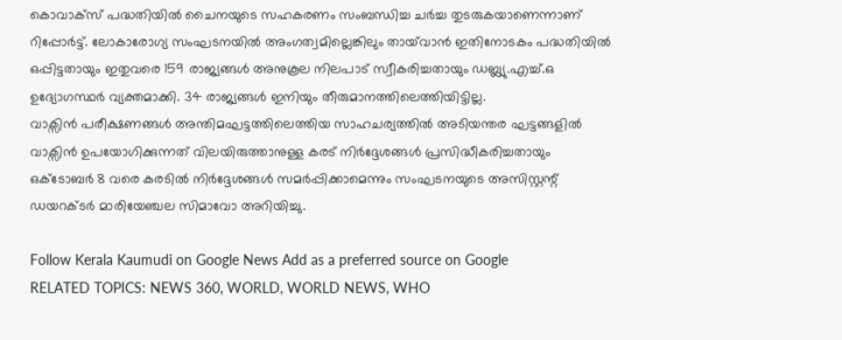കൊവാക്സ് പദ്ധതിയിൽ ചൈനയുടെ സഹകരണം സംബന്ധിച്ച ചർച്ച തുടരുകയാണെന്നാണ് റിപ്പോർട്ട്. ലോകാരോഗ്യ സംഘടനയിൽ അംഗത്വമില്ലെങ്കിലും തായ്‍‍വാൻ ഇതിനോടകം പദ്ധതിയിൽ ഒപ്പിട്ടതായും ഇതുവരെ 159 രാജ്യങ്ങൾ അനുകൂല നിലപാട് സ്വീകരിച്ചതായും ഡബ്ല്യു.എച്ച്.ഒ ഉദ്യോഗസ്ഥർ വ്യക്തമാക്കി. 34 രാജ്യങ്ങൾ ഇനിയും തീരുമാനത്തിലെത്തിയിട്ടില്ല.
വാക്സിൻ പരീക്ഷണങ്ങൾ അന്തിമഘട്ടത്തിലെത്തിയ സാഹചര്യത്തിൽ അടിയന്തര ഘട്ടങ്ങളിൽ വാക്സിൻ ഉപയോഗിക്കുന്നത് വിലയിരുത്താനുള്ള കരട് നിർദ്ദേശങ്ങൾ പ്രസിദ്ധീകരിച്ചതായും ഒക്ടോബർ 8 വരെ കരടിൽ നിർദ്ദേശങ്ങൾ സമർപ്പിക്കാമെന്നും സംഘടനയുടെ അസിസ്റ്റന്റ് ഡയറക്ടർ മാരിയേഞ്ചല സിമാവോ അറിയിച്ചു.

Follow Kerala Kaumudi on Google News Add as a preferred source on Google
RELATED TOPICS: NEWS 360, WORLD, WORLD NEWS, WHO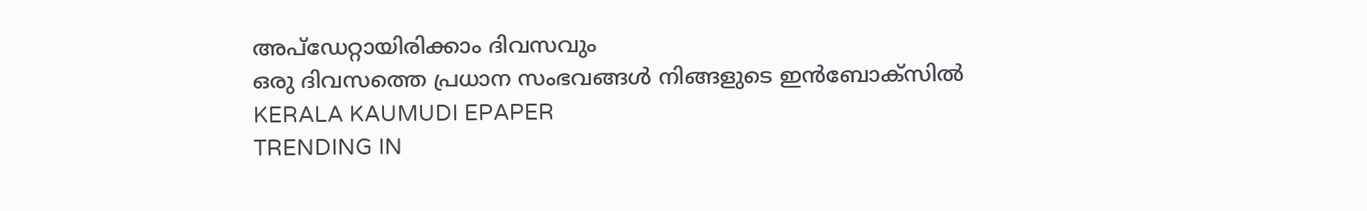അപ്ഡേറ്റായിരിക്കാം ദിവസവും
ഒരു ദിവസത്തെ പ്രധാന സംഭവങ്ങൾ നിങ്ങളുടെ ഇൻബോക്സിൽ
KERALA KAUMUDI EPAPER
TRENDING IN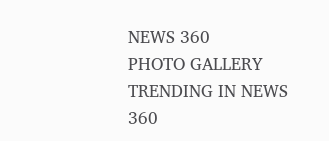NEWS 360
PHOTO GALLERY
TRENDING IN NEWS 360